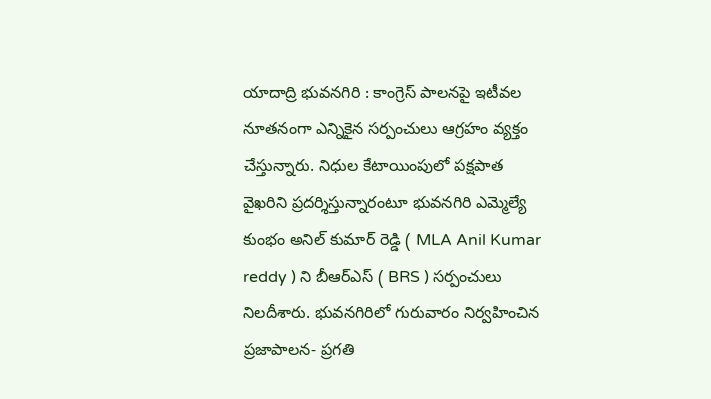యాదాద్రి భువనగిరి : కాంగ్రెస్ పాలనపై ఇటీవల నూతనంగా ఎన్నికైన సర్పంచులు ఆగ్రహం వ్యక్తం చేస్తున్నారు. నిధుల కేటాయింపులో పక్షపాత వైఖరిని ప్రదర్శిస్తున్నారంటూ భువనగిరి ఎమ్మెల్యే కుంభం అనిల్ కుమార్ రెడ్డి ( MLA Anil Kumar reddy ) ని బీఆర్ఎస్ ( BRS ) సర్పంచులు నిలదీశారు. భువనగిరిలో గురువారం నిర్వహించిన ప్రజాపాలన- ప్రగతి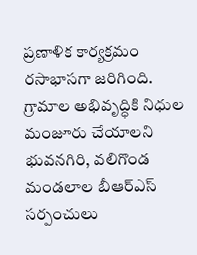ప్రణాళిక కార్యక్రమం రసాభాసగా జరిగింది.
గ్రామాల అభివృద్ధికి నిధుల మంజూరు చేయాలని భువనగిరి, వలిగొండ మండలాల బీఆర్ఎస్ సర్పంచులు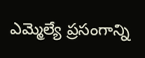ఎమ్మెల్యే ప్రసంగాన్ని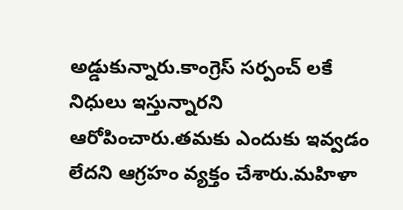అడ్డుకున్నారు.కాంగ్రెస్ సర్పంచ్ లకే నిధులు ఇస్తున్నారని ఆరోపించారు.తమకు ఎందుకు ఇవ్వడం లేదని ఆగ్రహం వ్యక్తం చేశారు.మహిళా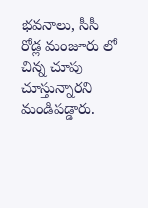భవనాలు, సీసీ రోడ్ల మంజూరు లో చిన్న చూపు చూస్తున్నారని మండిపడ్డారు.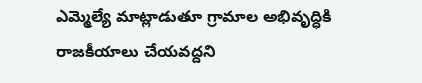ఎమ్మెల్యే మాట్లాడుతూ గ్రామాల అభివృద్ధికి రాజకీయాలు చేయవద్దని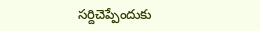సర్దిచెప్పేందుకు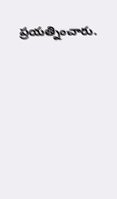ప్రయత్నించారు.